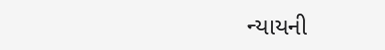ન્યાયની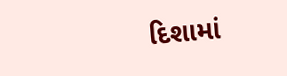દિશામાં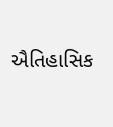ઐતિહાસિક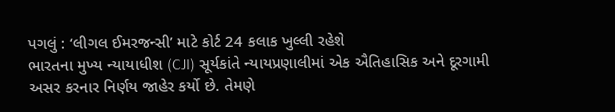પગલું : ‘લીગલ ઈમરજન્સી’ માટે કોર્ટ 24 કલાક ખુલ્લી રહેશે
ભારતના મુખ્ય ન્યાયાધીશ (CJI) સૂર્યકાંતે ન્યાયપ્રણાલીમાં એક ઐતિહાસિક અને દૂરગામી અસર કરનાર નિર્ણય જાહેર કર્યો છે. તેમણે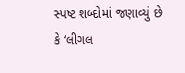સ્પષ્ટ શબ્દોમાં જણાવ્યું છે કે ‘લીગલ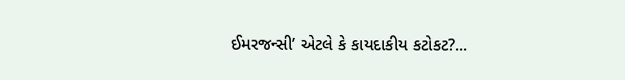ઈમરજન્સી’ એટલે કે કાયદાકીય કટોકટ?...